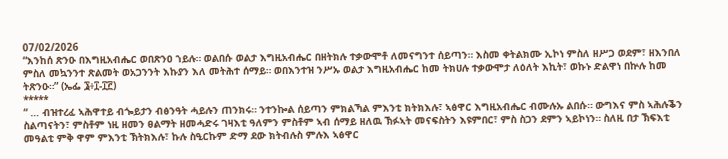07/02/2026
“እንከሰ ጽንዑ በእግዚአብሔር ወበጽንዐ ኀይሉ። ወልበሱ ወልታ እግዚአብሔር በዘትክሉ ተቃውሞቶ ለመናግንተ ሰይጣን። እስመ ቀትልክሙ ኢኮነ ምስለ ዘሥጋ ወደም፣ ዘእንበለ ምስለ መኳንንተ ጽልመት ወአጋንንት እኩያን እለ መትሕተ ሰማይ። ወበእንተዝ ንሥኡ ወልታ እግዚአብሔር ከመ ትክሀሉ ተቃውሞታ ለዕለት እኪት፣ ወኩኑ ድልዋነ በኵሉ ከመ ትጽንዑ።” (ኤፌ ፮፥፲-፲፫)
*****
“ … ብዝተረፈ ኣሕዋተይ ብጐይታን ብፅንዓት ሓይሉን ጠንክሩ። ንተንኰል ሰይጣን ምክልኻል ምእንቲ ክትክእሉ፣ ኣፅዋር እግዚአብሔር ብሙሉኡ ልበሱ። ውግእና ምስ ኣሕሉቕን ስልጣናትን፣ ምስቶም ነዚ ዘመን ፀልማት ዘመሓድሩ ገዛእቲ ዓለምን ምስቶም ኣብ ሰማይ ዘለዉ ኽፉኣት መናፍስትን እዩምበር፣ ምስ ስጋን ደምን ኣይኮነን። ስለዚ በታ ኽፍእቲ መዓልቲ ምቅ ዋም ምእንቲ ኽትክእሉ፣ ኩሉ ስዒርኩም ድማ ደው ክትብሉስ ምሉእ ኣፅዋር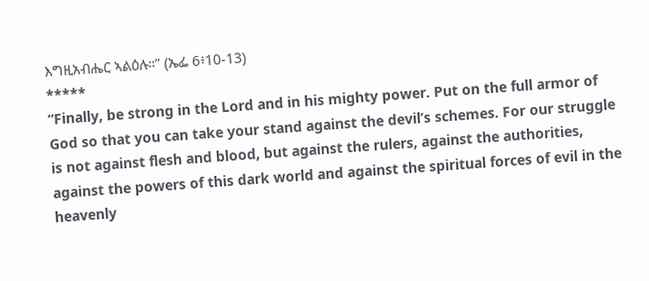እግዚአብሔር ኣልዕሉ።” (ኤፌ 6፥10-13)
*****
“Finally, be strong in the Lord and in his mighty power. Put on the full armor of God so that you can take your stand against the devil’s schemes. For our struggle is not against flesh and blood, but against the rulers, against the authorities, against the powers of this dark world and against the spiritual forces of evil in the heavenly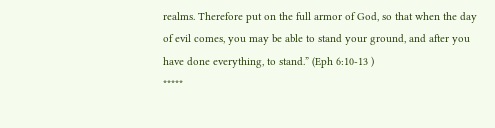realms. Therefore put on the full armor of God, so that when the day of evil comes, you may be able to stand your ground, and after you have done everything, to stand.” (Eph 6:10-13 )
*****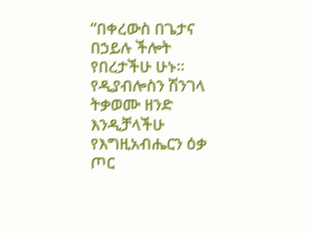“በቀረውስ በጌታና በኃይሉ ችሎት የበረታችሁ ሁኑ። የዲያብሎስን ሽንገላ ትቃወሙ ዘንድ እንዲቻላችሁ የእግዚአብሔርን ዕቃ ጦር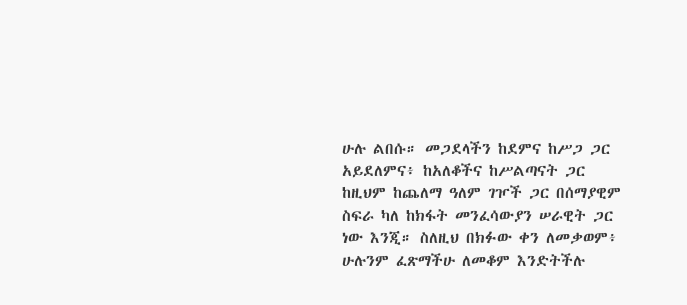ሁሉ ልበሱ። መጋደላችን ከደምና ከሥጋ ጋር አይደለምና፥ ከአለቆችና ከሥልጣናት ጋር ከዚህም ከጨለማ ዓለም ገዦች ጋር በሰማያዊም ስፍራ ካለ ከክፋት መንፈሳውያን ሠራዊት ጋር ነው እንጂ። ስለዚህ በክፉው ቀን ለመቃወም፥ ሁሉንም ፈጽማችሁ ለመቆም እንድትችሉ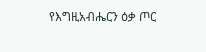የእግዚአብሔርን ዕቃ ጦር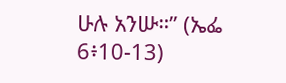ሁሉ አንሡ።” (ኤፌ 6፥10-13)